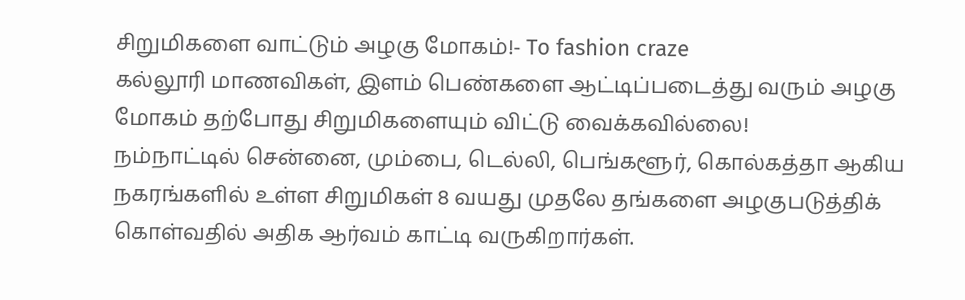சிறுமிகளை வாட்டும் அழகு மோகம்!- To fashion craze
கல்லூரி மாணவிகள், இளம் பெண்களை ஆட்டிப்படைத்து வரும் அழகு மோகம் தற்போது சிறுமிகளையும் விட்டு வைக்கவில்லை!
நம்நாட்டில் சென்னை, மும்பை, டெல்லி, பெங்களூர், கொல்கத்தா ஆகிய நகரங்களில் உள்ள சிறுமிகள் 8 வயது முதலே தங்களை அழகுபடுத்திக் கொள்வதில் அதிக ஆர்வம் காட்டி வருகிறார்கள்.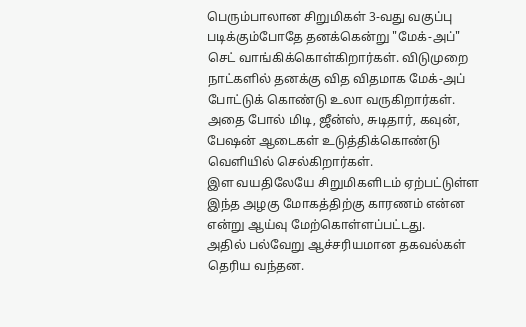பெரும்பாலான சிறுமிகள் 3-வது வகுப்பு படிக்கும்போதே தனக்கென்று "மேக்-அப்" செட் வாங்கிக்கொள்கிறார்கள். விடுமுறை நாட்களில் தனக்கு வித விதமாக மேக்-அப் போட்டுக் கொண்டு உலா வருகிறார்கள்.
அதை போல் மிடி, ஜீன்ஸ், சுடிதார், கவுன், பேஷன் ஆடைகள் உடுத்திக்கொண்டு வெளியில் செல்கிறார்கள்.
இள வயதிலேயே சிறுமிகளிடம் ஏற்பட்டுள்ள இந்த அழகு மோகத்திற்கு காரணம் என்ன என்று ஆய்வு மேற்கொள்ளப்பட்டது.
அதில் பல்வேறு ஆச்சரியமான தகவல்கள் தெரிய வந்தன.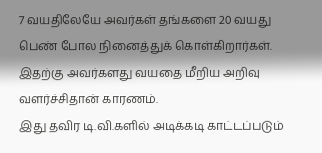7 வயதிலேயே அவர்கள் தங்களை 20 வயது பெண் போல நினைத்துக் கொள்கிறார்கள். இதற்கு அவர்களது வயதை மீறிய அறிவு வளர்ச்சிதான் காரணம்.
இது தவிர டி.வி.களில் அடிக்கடி காட்டப்படும்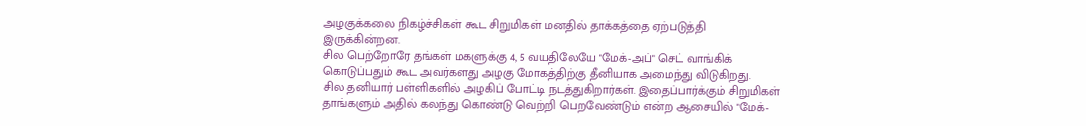அழகுக்கலை நிகழ்ச்சிகள் கூட சிறுமிகள் மனதில் தாக்கத்தை ஏற்படுத்தி இருக்கின்றன.
சில பெற்றோரே தங்கள் மகளுக்கு 4, 5 வயதிலேயே "மேக்-அப்" செட் வாங்கிக் கொடுப்பதும் கூட அவர்களது அழகு மோகத்திற்கு தீனியாக அமைந்து விடுகிறது.
சில தனியார் பள்ளிகளில் அழகிப் போட்டி நடத்துகிறார்கள். இதைப்பார்க்கும் சிறுமிகள் தாங்களும் அதில் கலந்து கொண்டு வெற்றி பெறவேண்டும் என்ற ஆசையில் "மேக்-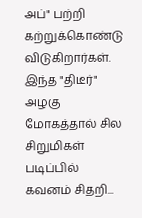அப்" பற்றி கற்றுக்கொண்டு விடுகிறார்கள்.
இந்த "திடீர்" அழகு மோகத்தால் சில சிறுமிகள் படிப்பில் கவனம் சிதறி...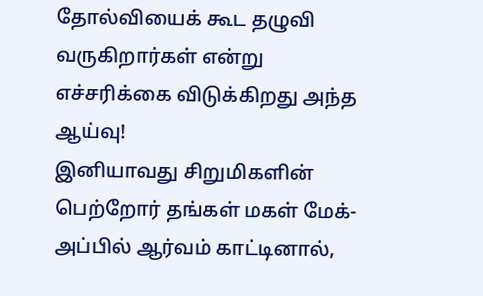தோல்வியைக் கூட தழுவி வருகிறார்கள் என்று எச்சரிக்கை விடுக்கிறது அந்த ஆய்வு!
இனியாவது சிறுமிகளின் பெற்றோர் தங்கள் மகள் மேக்-அப்பில் ஆர்வம் காட்டினால்,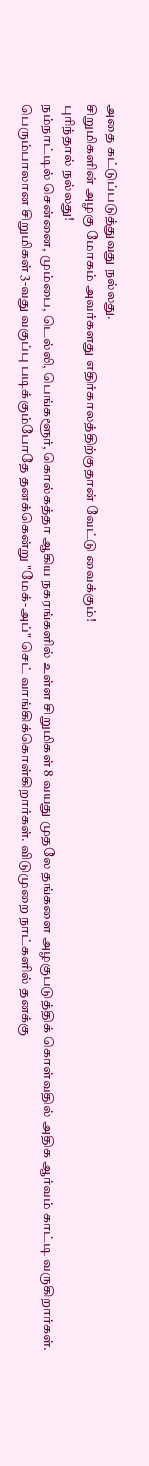அதை கட்டுப்படுத்துவது நல்லது.
சிறுமிகளின் அழகு மோகம் அவர்களது எதிர்காலத்திற்குதான் வேட்டு வைக்கும்!
புரிந்தால் நல்லது!
நம்நாட்டில் சென்னை, மும்பை, டெல்லி, பெங்களூர், கொல்கத்தா ஆகிய நகரங்களில் உள்ள சிறுமிகள் 8 வயது முதலே தங்களை அழகுபடுத்திக் கொள்வதில் அதிக ஆர்வம் காட்டி வருகிறார்கள்.
பெரும்பாலான சிறுமிகள் 3-வது வகுப்பு படிக்கும்போதே தனக்கென்று "மேக்-அப்" செட் வாங்கிக்கொள்கிறார்கள். விடுமுறை நாட்களில் தனக்கு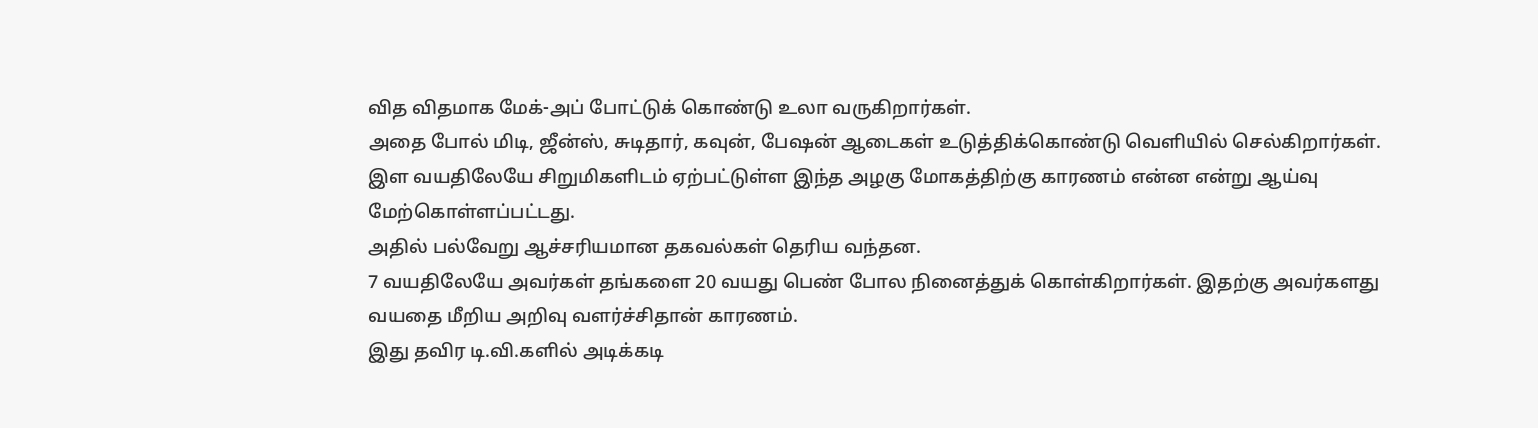வித விதமாக மேக்-அப் போட்டுக் கொண்டு உலா வருகிறார்கள்.
அதை போல் மிடி, ஜீன்ஸ், சுடிதார், கவுன், பேஷன் ஆடைகள் உடுத்திக்கொண்டு வெளியில் செல்கிறார்கள்.
இள வயதிலேயே சிறுமிகளிடம் ஏற்பட்டுள்ள இந்த அழகு மோகத்திற்கு காரணம் என்ன என்று ஆய்வு மேற்கொள்ளப்பட்டது.
அதில் பல்வேறு ஆச்சரியமான தகவல்கள் தெரிய வந்தன.
7 வயதிலேயே அவர்கள் தங்களை 20 வயது பெண் போல நினைத்துக் கொள்கிறார்கள். இதற்கு அவர்களது வயதை மீறிய அறிவு வளர்ச்சிதான் காரணம்.
இது தவிர டி.வி.களில் அடிக்கடி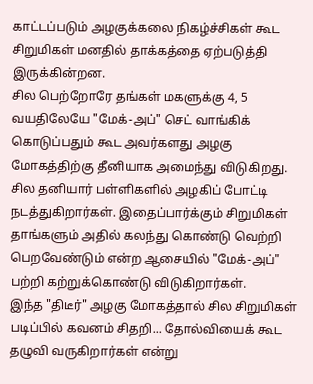காட்டப்படும் அழகுக்கலை நிகழ்ச்சிகள் கூட சிறுமிகள் மனதில் தாக்கத்தை ஏற்படுத்தி இருக்கின்றன.
சில பெற்றோரே தங்கள் மகளுக்கு 4, 5 வயதிலேயே "மேக்-அப்" செட் வாங்கிக் கொடுப்பதும் கூட அவர்களது அழகு மோகத்திற்கு தீனியாக அமைந்து விடுகிறது.
சில தனியார் பள்ளிகளில் அழகிப் போட்டி நடத்துகிறார்கள். இதைப்பார்க்கும் சிறுமிகள் தாங்களும் அதில் கலந்து கொண்டு வெற்றி பெறவேண்டும் என்ற ஆசையில் "மேக்-அப்" பற்றி கற்றுக்கொண்டு விடுகிறார்கள்.
இந்த "திடீர்" அழகு மோகத்தால் சில சிறுமிகள் படிப்பில் கவனம் சிதறி... தோல்வியைக் கூட தழுவி வருகிறார்கள் என்று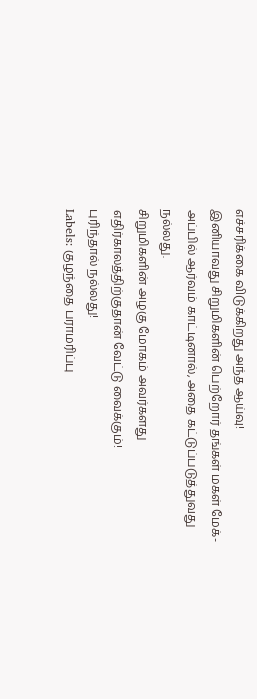எச்சரிக்கை விடுக்கிறது அந்த ஆய்வு!
இனியாவது சிறுமிகளின் பெற்றோர் தங்கள் மகள் மேக்-அப்பில் ஆர்வம் காட்டினால், அதை கட்டுப்படுத்துவது நல்லது.
சிறுமிகளின் அழகு மோகம் அவர்களது எதிர்காலத்திற்குதான் வேட்டு வைக்கும்!
புரிந்தால் நல்லது!
Labels: குழந்தை பராமரிப்பு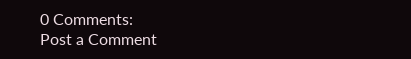0 Comments:
Post a Comment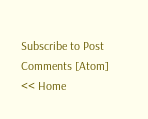Subscribe to Post Comments [Atom]
<< Home